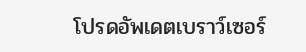โปรดอัพเดตเบราว์เซอร์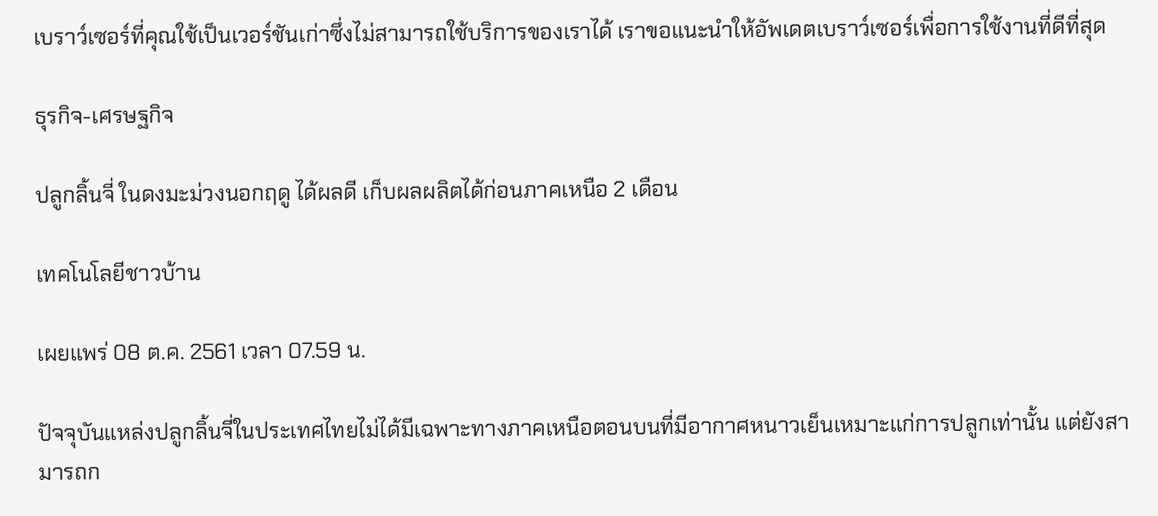เบราว์เซอร์ที่คุณใช้เป็นเวอร์ชันเก่าซึ่งไม่สามารถใช้บริการของเราได้ เราขอแนะนำให้อัพเดตเบราว์เซอร์เพื่อการใช้งานที่ดีที่สุด

ธุรกิจ-เศรษฐกิจ

ปลูกลิ้นจี่ ในดงมะม่วงนอกฤดู ได้ผลดี เก็บผลผลิตได้ก่อนภาคเหนือ 2 เดือน

เทคโนโลยีชาวบ้าน

เผยแพร่ 08 ต.ค. 2561 เวลา 07.59 น.

ปัจจุบันแหล่งปลูกลิ้นจี่ในประเทศไทยไม่ได้มีเฉพาะทางภาคเหนือตอนบนที่มีอากาศหนาวเย็นเหมาะแก่การปลูกเท่านั้น แต่ยังสามารถก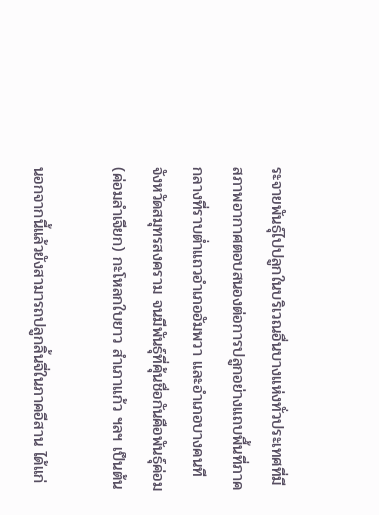ระจายพันธุ์ไปปลูกในบริเวณอื่นบางแห่งทั่วประเทศที่มีสภาพอากาศตอบสนองต่อการปลูกอย่างแถบพื้นที่ภาคกลางที่ราบต่ำแถวอำเภออัมพวา และอำเภอบางคนที จังหวัดสมุทรสงคราม จนมีพันธุ์ที่คุ้นชื่อกันคือพันธุ์ค่อม (ค่อมลำเจียก) กะโหลกใบยาว สำเภาแก้ว ฯลฯ เป็นต้น

นอกจากนี้แล้วยังสามารถปลูกลิ้นจี่ในภาคอีสาน ได้แก่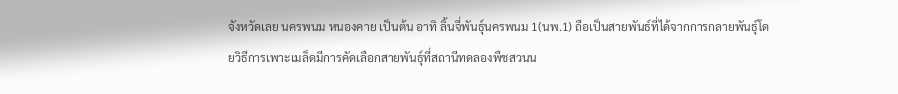จังหวัดเลย นครพนม หนองคาย เป็นต้น อาทิ ลิ้นจี่พันธุ์นครพนม 1(นพ.1) ถือเป็นสายพันธ์ที่ได้จากการกลายพันธุ์โดยวิธีการเพาะเมล็ดมีการคัดเลือกสายพันธุ์ที่สถานีทดลองพืชสวนน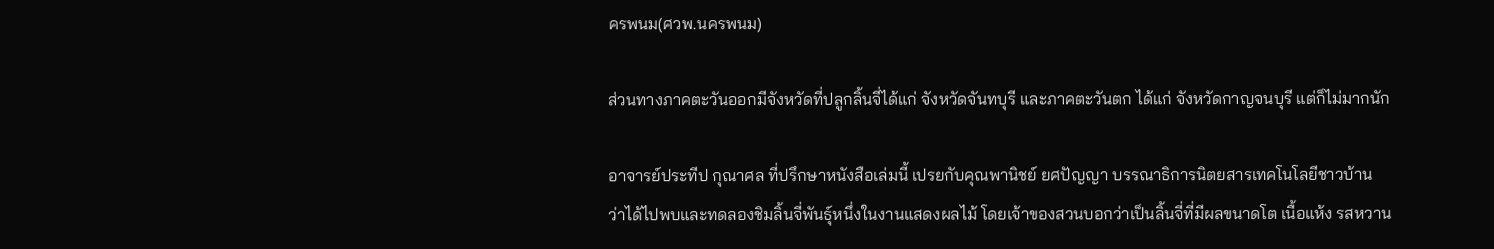ครพนม(ศวพ.นครพนม)

ส่วนทางภาคตะวันออกมีจังหวัดที่ปลูกลิ้นจี่ได้แก่ จังหวัดจันทบุรี และภาคตะวันตก ได้แก่ จังหวัดกาญจนบุรี แต่ก็ไม่มากนัก

อาจารย์ประทีป กุณาศล ที่ปรึกษาหนังสือเล่มนี้ เปรยกับคุณพานิชย์ ยศปัญญา บรรณาธิการนิตยสารเทคโนโลยีชาวบ้าน ว่าได้ไปพบและทดลองชิมลิ้นจี่พันธุ์หนึ่งในงานแสดงผลไม้ โดยเจ้าของสวนบอกว่าเป็นลิ้นจี่ที่มีผลขนาดโต เนื้อแห้ง รสหวาน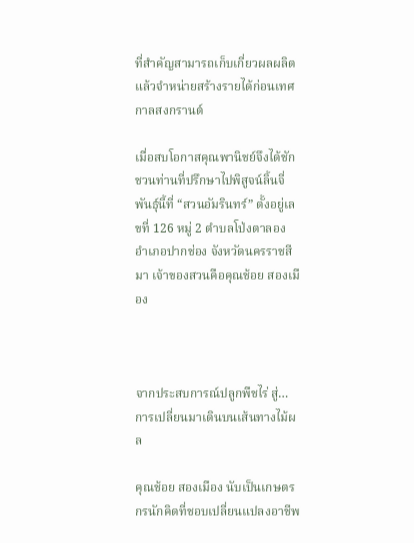ที่สำคัญสามารถเก็บเกี่ยวผลผลิตแล้วจำหน่ายสร้างรายได้ก่อนเทศกาลสงกรานต์

เมื่อสบโอกาสคุณพานิชย์จึงได้ชักชวนท่านที่ปรึกษาไปพิสูจน์ลิ้นจี่พันธุ์นี้ที่ “สวนอัมรินทร์” ตั้งอยู่เลขที่ 126 หมู่ 2 ตำบลโป่งตาลอง อำเภอปากช่อง จังหวัดนครราชสีมา เจ้าของสวนคือคุณช้อย สองเมือง



จากประสบการณ์ปลูกพืชไร่ สู่…การเปลี่ยนมาเดินบนเส้นทางไม้ผล

คุณช้อย สองเมือง นับเป็นเกษตรกรนักคิดที่ชอบเปลี่ยนแปลงอาชีพ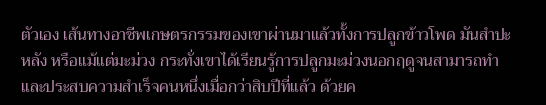ตัวเอง เส้นทางอาชีพเกษตรกรรมของเขาผ่านมาแล้วทั้งการปลูกข้าวโพด มันสำปะหลัง หรือแม้แต่มะม่วง กระทั่งเขาได้เรียนรู้การปลูกมะม่วงนอกฤดูจนสามารถทำและประสบความสำเร็จคนหนึ่งเมื่อกว่าสิบปีที่แล้ว ด้วยค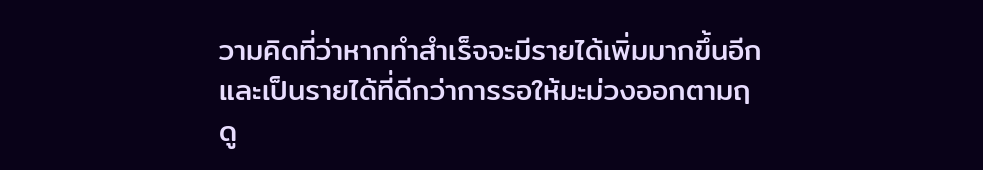วามคิดที่ว่าหากทำสำเร็จจะมีรายได้เพิ่มมากขึ้นอีกและเป็นรายได้ที่ดีกว่าการรอให้มะม่วงออกตามฤดู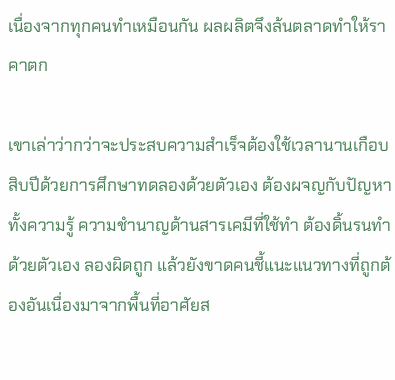เนื่องจากทุกคนทำเหมือนกัน ผลผลิตจึงล้นตลาดทำให้ราคาตก

เขาเล่าว่ากว่าจะประสบความสำเร็จต้องใช้เวลานานเกือบสิบปีด้วยการศึกษาทดลองด้วยตัวเอง ต้องผจญกับปัญหาทั้งความรู้ ความชำนาญด้านสารเคมีที่ใช้ทำ ต้องดิ้นรนทำด้วยตัวเอง ลองผิดถูก แล้วยังขาดคนชี้แนะแนวทางที่ถูกต้องอันเนื่องมาจากพื้นที่อาศัยส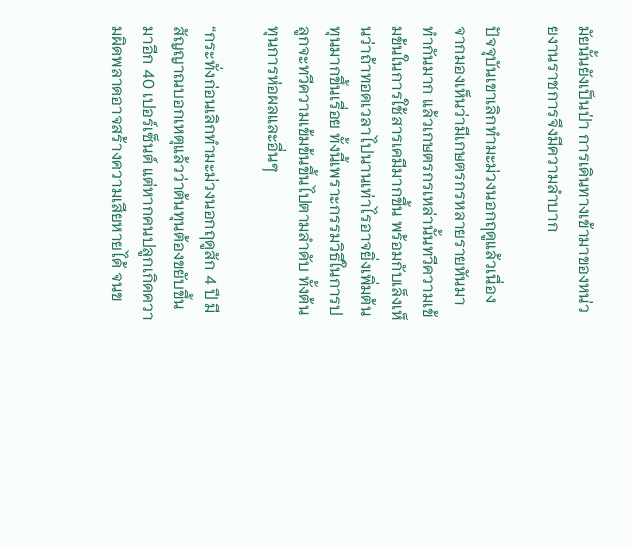มัยนั้นยังเป็นป่า การเดินทางเข้ามาของหน่วยงานราชการจึงมีความลำบาก

ปัจจุบันเขาเลิกทำมะม่วงนอกฤดูแล้วเนื่องจากมองเห็นว่ามีเกษตรกรหลายรายหันมาทำกันมาก แล้วเกษตรกรเหล่านั้นทวีความเข้มข้นในการใช้สารเคมีมากขึ้น พร้อมกับเล็งเห็นว่าถ้าทอดเวลาไปนานเท่าไรอาจยิ่งเพิ่มต้นทุนมากขึ้นเรื่อย ทั้งนี้เพราะกรรมวิธีในการปลูกจะทวีความเข้มข้นขึ้นไปตามลำดับ ทั้งต้นทุนการห่อผลและอื่นๆ

“กระทั่งก่อนเลิกทำมะม่วงนอกฤดูสัก 4 ปี มีสัญญาณบอกเหตุแล้วว่าต้นทุนต้องขยับขึ้นมาอีก 40 เปอร์เซ็นต์ แต่หากคนปลูกเกิดความผิดพลาดอาจสร้างความเสียหายได้ จนข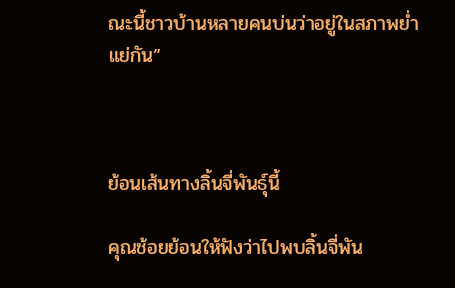ณะนี้ชาวบ้านหลายคนบ่นว่าอยู่ในสภาพย่ำแย่กัน”



ย้อนเส้นทางลิ้นจี่พันธุ์นี้

คุณช้อยย้อนให้ฟังว่าไปพบลิ้นจี่พัน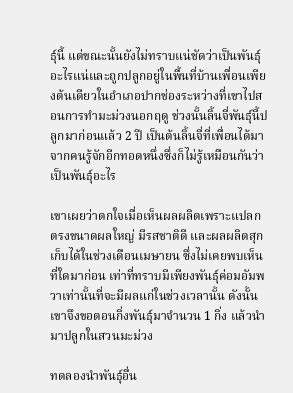ธุ์นี้ แต่ขณะนั้นยังไม่ทราบแน่ชัดว่าเป็นพันธุ์อะไรแน่และถูกปลูกอยู่ในพื้นที่บ้านเพื่อนเพียงต้นเดียวในอำเภอปากช่องระหว่างที่เขาไปสอนการทำมะม่วงนอกฤดู ช่วงนั้นลิ้นจี่พันธุ์นี้ปลูกมาก่อนแล้ว 2 ปี เป็นต้นลิ้นจี่ที่เพื่อนได้มาจากคนรู้จักอีกทอดหนึ่งซึ่งก็ไม่รู้เหมือนกันว่าเป็นพันธุ์อะไร

เขาเผยว่าตกใจเมื่อเห็นผลผลิตเพราะแปลกตรงขนาดผลใหญ่ มีรสชาติดี และผลผลิตสุกเก็บได้ในช่วงเดือนเมษายน ซึ่งไม่เคยพบเห็นที่ใดมาก่อน เท่าที่ทราบมีเพียงพันธุ์ค่อมอัมพวาเท่านั้นที่จะมีผลแก่ในช่วงเวลานั้น ดังนั้นเขาจึงขอตอนกิ่งพันธุ์มาจำนวน 1 กิ่ง แล้วนำมาปลูกในสวนมะม่วง

ทดลองนำพันธุ์อื่น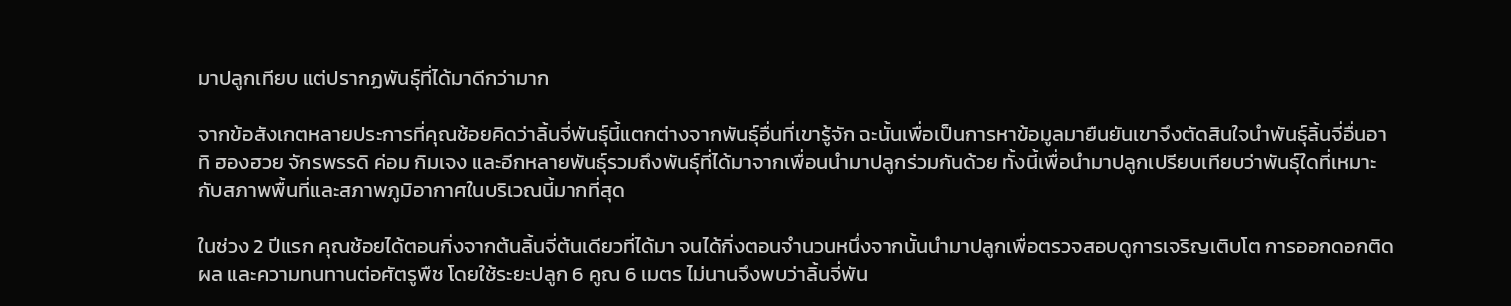มาปลูกเทียบ แต่ปรากฏพันธุ์ที่ได้มาดีกว่ามาก

จากข้อสังเกตหลายประการที่คุณช้อยคิดว่าลิ้นจี่พันธุ์นี้แตกต่างจากพันธุ์อื่นที่เขารู้จัก ฉะนั้นเพื่อเป็นการหาข้อมูลมายืนยันเขาจึงตัดสินใจนำพันธุ์ลิ้นจี่อื่นอาทิ ฮองฮวย จักรพรรดิ ค่อม กิมเจง และอีกหลายพันธุ์รวมถึงพันธุ์ที่ได้มาจากเพื่อนนำมาปลูกร่วมกันด้วย ทั้งนี้เพื่อนำมาปลูกเปรียบเทียบว่าพันธุ์ใดที่เหมาะกับสภาพพื้นที่และสภาพภูมิอากาศในบริเวณนี้มากที่สุด

ในช่วง 2 ปีแรก คุณช้อยได้ตอนกิ่งจากต้นลิ้นจี่ต้นเดียวที่ได้มา จนได้กิ่งตอนจำนวนหนึ่งจากนั้นนำมาปลูกเพื่อตรวจสอบดูการเจริญเติบโต การออกดอกติดผล และความทนทานต่อศัตรูพืช โดยใช้ระยะปลูก 6 คูณ 6 เมตร ไม่นานจึงพบว่าลิ้นจี่พัน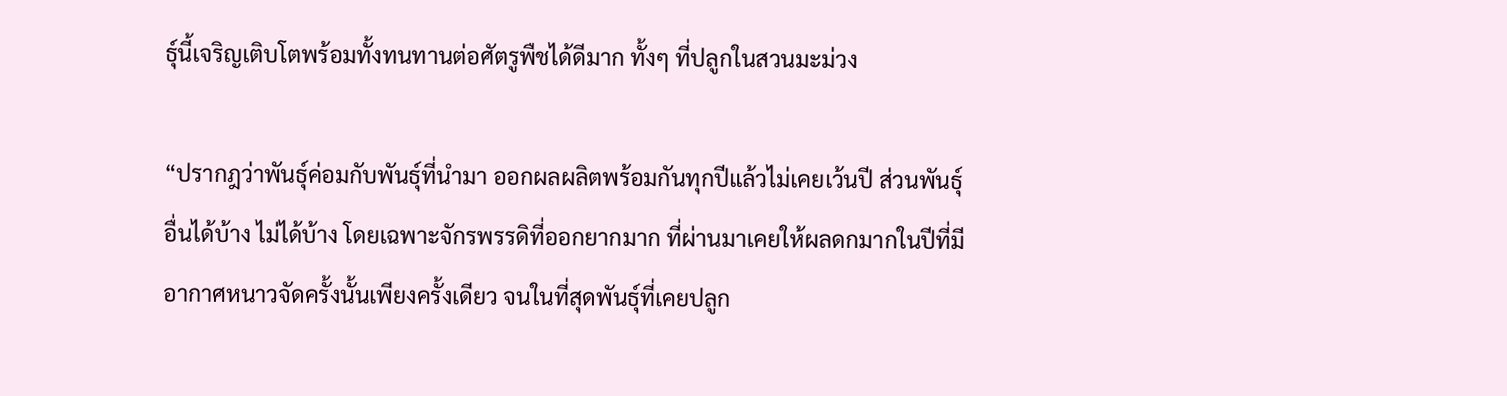ธุ์นี้เจริญเติบโตพร้อมทั้งทนทานต่อศัตรูพืชได้ดีมาก ทั้งๆ ที่ปลูกในสวนมะม่วง

“ปรากฎว่าพันธุ์ค่อมกับพันธุ์ที่นำมา ออกผลผลิตพร้อมกันทุกปีแล้วไม่เคยเว้นปี ส่วนพันธุ์อื่นได้บ้าง ไม่ได้บ้าง โดยเฉพาะจักรพรรดิที่ออกยากมาก ที่ผ่านมาเคยให้ผลดกมากในปีที่มีอากาศหนาวจัดครั้งนั้นเพียงครั้งเดียว จนในที่สุดพันธุ์ที่เคยปลูก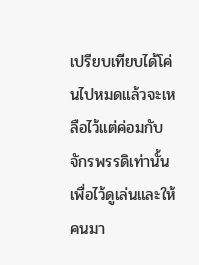เปรียบเทียบได้โค่นไปหมดแล้วจะเหลือไว้แต่ค่อมกับจักรพรรดิเท่านั้นเพื่อไว้ดูเล่นและให้คนมา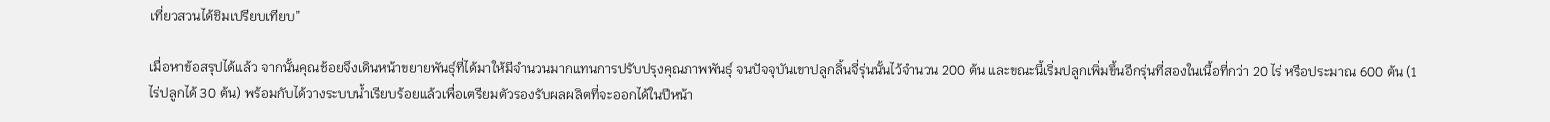เที่ยวสวนได้ชิมเปรียบเทียบ”

เมื่อหาข้อสรุปได้แล้ว จากนั้นคุณช้อยจึงเดินหน้าขยายพันธุ์ที่ได้มาให้มีจำนวนมากแทนการปรับปรุงคุณภาพพันธุ์ จนปัจจุบันเขาปลูกลิ้นจี่รุ่นนั้นไว้จำนวน 200 ต้น และขณะนี้เริ่มปลูกเพิ่มขึ้นอีกรุ่นที่สองในเนื้อที่กว่า 20 ไร่ หรือประมาณ 600 ต้น (1ไร่ปลูกได้ 30 ต้น) พร้อมกับได้วางระบบน้ำเรียบร้อยแล้วเพื่อเตรียมตัวรองรับผลผลิตที่จะออกได้ในปีหน้า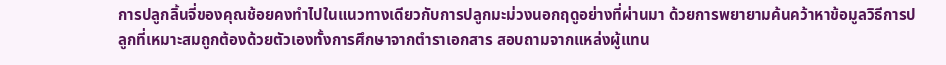การปลูกลิ้นจี่ของคุณช้อยคงทำไปในแนวทางเดียวกับการปลูกมะม่วงนอกฤดูอย่างที่ผ่านมา ด้วยการพยายามค้นคว้าหาข้อมูลวิธีการปลูกที่เหมาะสมถูกต้องด้วยตัวเองทั้งการศึกษาจากตำราเอกสาร สอบถามจากแหล่งผู้แทน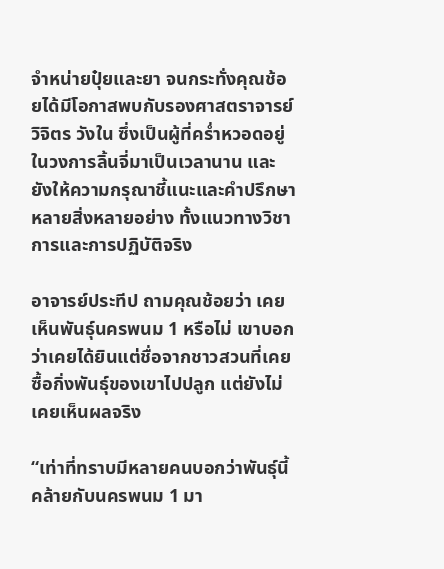จำหน่ายปุ๋ยและยา จนกระทั่งคุณช้อยได้มีโอกาสพบกับรองศาสตราจารย์วิจิตร วังใน ซึ่งเป็นผู้ที่คร่ำหวอดอยู่ในวงการลิ้นจี่มาเป็นเวลานาน และยังให้ความกรุณาชี้แนะและคำปรึกษาหลายสิ่งหลายอย่าง ทั้งแนวทางวิชาการและการปฏิบัติจริง

อาจารย์ประทีป ถามคุณช้อยว่า เคยเห็นพันธุ์นครพนม 1 หรือไม่ เขาบอกว่าเคยได้ยินแต่ชื่อจากชาวสวนที่เคยซื้อกิ่งพันธุ์ของเขาไปปลูก แต่ยังไม่เคยเห็นผลจริง

“เท่าที่ทราบมีหลายคนบอกว่าพันธุ์นี้คล้ายกับนครพนม 1 มา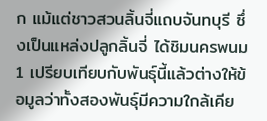ก แม้แต่ชาวสวนลิ้นจี่แถบจันทบุรี ซึ่งเป็นแหล่งปลูกลิ้นจี่ ได้ชิมนครพนม 1 เปรียบเทียบกับพันธุ์นี้แล้วต่างให้ข้อมูลว่าทั้งสองพันธุ์มีความใกล้เคีย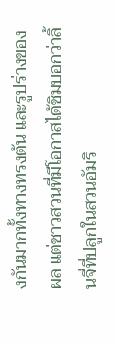งกันมากทั้งทางทรงต้น และรูปร่างของผล แต่ชาวสวนที่มีโอกาสได้ชิมบอกว่าลิ้นจี่ที่ปลูกในสวนอัมริ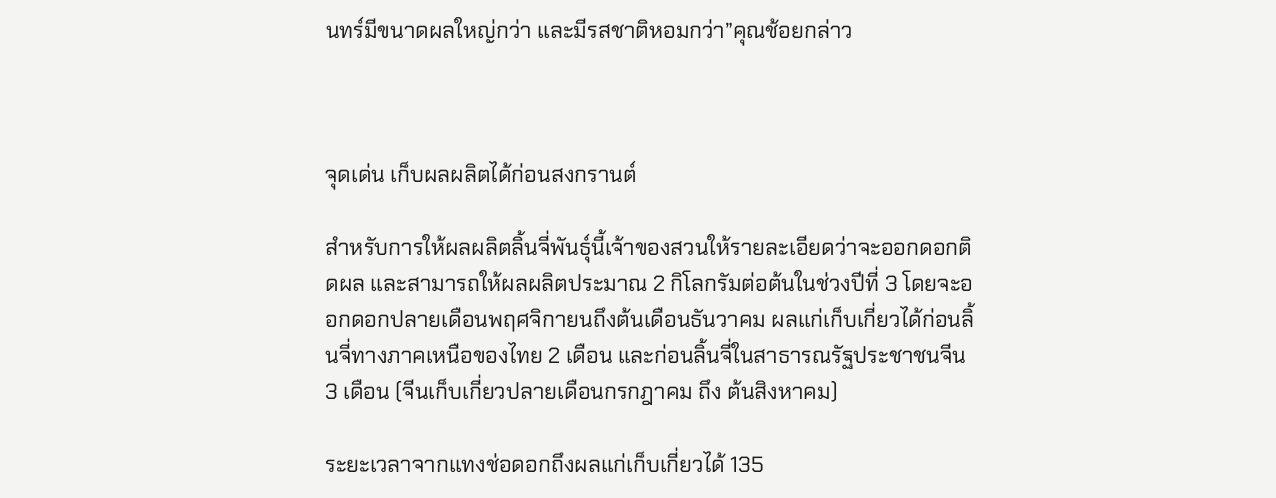นทร์มีขนาดผลใหญ่กว่า และมีรสชาติหอมกว่า”คุณช้อยกล่าว



จุดเด่น เก็บผลผลิตได้ก่อนสงกรานต์

สำหรับการให้ผลผลิตลิ้นจี่พันธุ์นี้เจ้าของสวนให้รายละเอียดว่าจะออกดอกติดผล และสามารถให้ผลผลิตประมาณ 2 กิโลกรัมต่อต้นในช่วงปีที่ 3 โดยจะออกดอกปลายเดือนพฤศจิกายนถึงต้นเดือนธันวาคม ผลแก่เก็บเกี่ยวได้ก่อนลิ้นจี่ทางภาคเหนือของไทย 2 เดือน และก่อนลิ้นจี่ในสาธารณรัฐประชาชนจีน 3 เดือน (จีนเก็บเกี่ยวปลายเดือนกรกฎาคม ถึง ต้นสิงหาคม)

ระยะเวลาจากแทงช่อดอกถึงผลแก่เก็บเกี่ยวได้ 135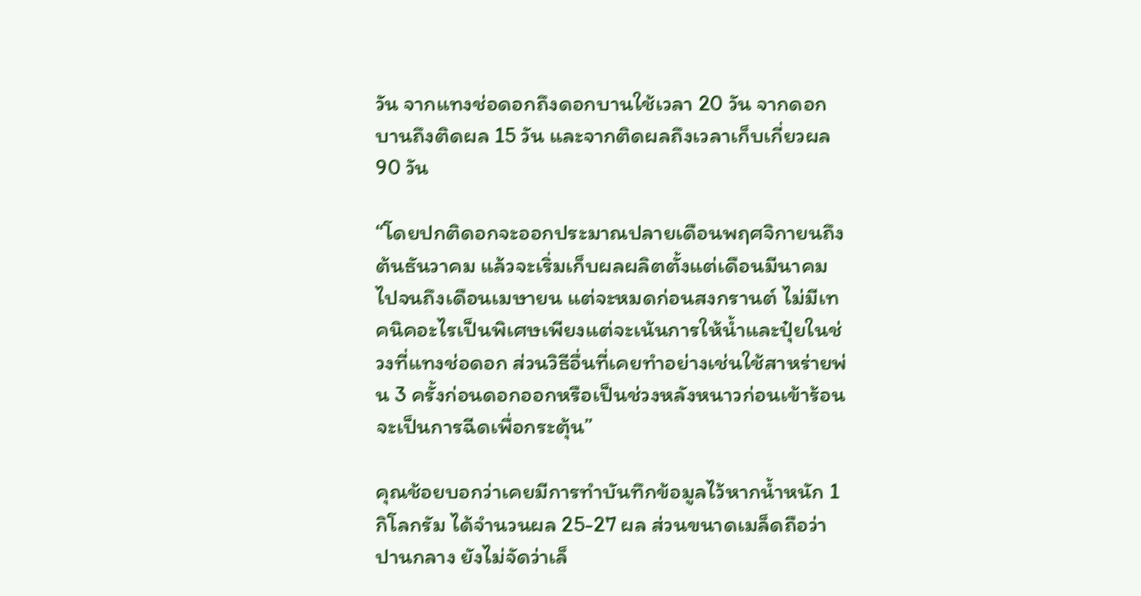วัน จากแทงช่อดอกถึงดอกบานใช้เวลา 20 วัน จากดอกบานถึงติดผล 15 วัน และจากติดผลถึงเวลาเก็บเกี่ยวผล 90 วัน

“โดยปกติดอกจะออกประมาณปลายเดือนพฤศจิกายนถึงต้นธันวาคม แล้วจะเริ่มเก็บผลผลิตตั้งแต่เดือนมีนาคมไปจนถึงเดือนเมษายน แต่จะหมดก่อนสงกรานต์ ไม่มีเทคนิคอะไรเป็นพิเศษเพียงแต่จะเน้นการให้น้ำและปุ๋ยในช่วงที่แทงช่อดอก ส่วนวิธีอื่นที่เคยทำอย่างเช่นใช้สาหร่ายพ่น 3 ครั้งก่อนดอกออกหรือเป็นช่วงหลังหนาวก่อนเข้าร้อน จะเป็นการฉีดเพื่อกระตุ้น”

คุณช้อยบอกว่าเคยมีการทำบันทึกข้อมูลไว้หากน้ำหนัก 1 กิโลกรัม ได้จำนวนผล 25-27 ผล ส่วนขนาดเมล็ดถือว่าปานกลาง ยังไม่จัดว่าเล็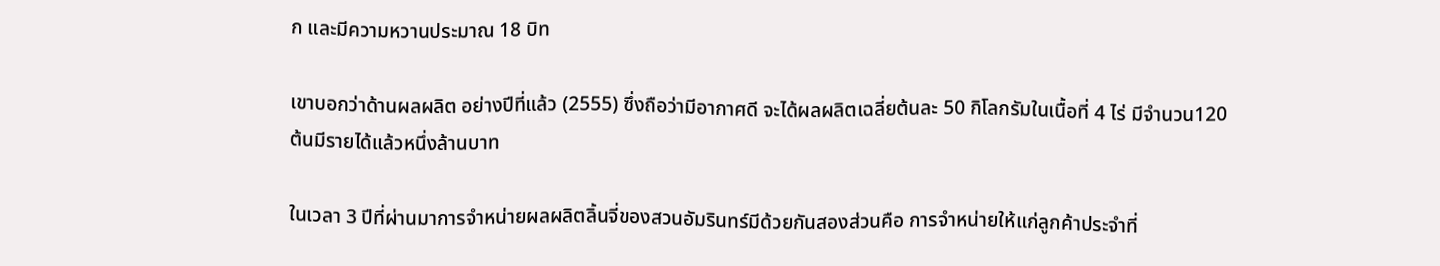ก และมีความหวานประมาณ 18 บิท

เขาบอกว่าด้านผลผลิต อย่างปีที่แล้ว (2555) ซึ่งถือว่ามีอากาศดี จะได้ผลผลิตเฉลี่ยต้นละ 50 กิโลกรัมในเนื้อที่ 4 ไร่ มีจำนวน120 ต้นมีรายได้แล้วหนึ่งล้านบาท

ในเวลา 3 ปีที่ผ่านมาการจำหน่ายผลผลิตลิ้นจี่ของสวนอัมรินทร์มีด้วยกันสองส่วนคือ การจำหน่ายให้แก่ลูกค้าประจำที่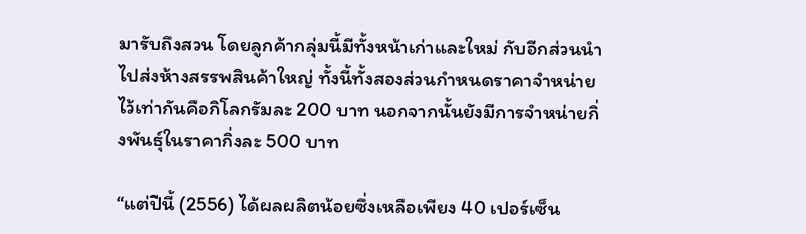มารับถึงสวน โดยลูกค้ากลุ่มนี้มีทั้งหน้าเก่าและใหม่ กับอีกส่วนนำไปส่งห้างสรรพสินค้าใหญ่ ทั้งนี้ทั้งสองส่วนกำหนดราคาจำหน่ายไว้เท่ากันคือกิโลกรัมละ 200 บาท นอกจากนั้นยังมีการจำหน่ายกิ่งพันธุ์ในราคากิ่งละ 500 บาท

“แต่ปีนี้ (2556) ได้ผลผลิตน้อยซึ่งเหลือเพียง 40 เปอร์เซ็น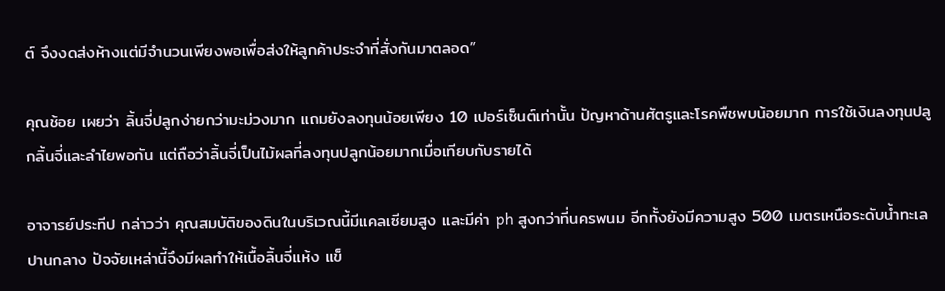ต์ จึงงดส่งห้างแต่มีจำนวนเพียงพอเพื่อส่งให้ลูกค้าประจำที่สั่งกันมาตลอด”

คุณช้อย เผยว่า ลิ้นจี่ปลูกง่ายกว่ามะม่วงมาก แถมยังลงทุนน้อยเพียง 10 เปอร์เซ็นต์เท่านั้น ปัญหาด้านศัตรูและโรคพืชพบน้อยมาก การใช้เงินลงทุนปลูกลิ้นจี่และลำไยพอกัน แต่ถือว่าลิ้นจี่เป็นไม้ผลที่ลงทุนปลูกน้อยมากเมื่อเทียบกับรายได้

อาจารย์ประทีป กล่าวว่า คุณสมบัติของดินในบริเวณนี้มีแคลเซียมสูง และมีค่า ph สูงกว่าที่นครพนม อีกทั้งยังมีความสูง 500 เมตรเหนือระดับน้ำทะเลปานกลาง ปัจจัยเหล่านี้จึงมีผลทำให้เนื้อลิ้นจี่แห้ง แข็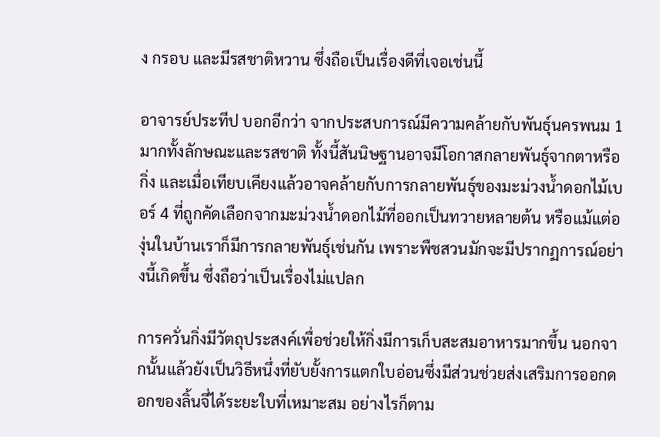ง กรอบ และมีรสชาติหวาน ซึ่งถือเป็นเรื่องดีที่เจอเช่นนี้

อาจารย์ประทีป บอกอีกว่า จากประสบการณ์มีความคล้ายกับพันธุ์นครพนม 1 มากทั้งลักษณะและรสชาติ ทั้งนี้สันนิษฐานอาจมีโอกาสกลายพันธุ์จากตาหรือกิ่ง และเมื่อเทียบเคียงแล้วอาจคล้ายกับการกลายพันธุ์ของมะม่วงน้ำดอกไม้เบอร์ 4 ที่ถูกคัดเลือกจากมะม่วงน้ำดอกไม้ที่ออกเป็นทวายหลายต้น หรือแม้แต่องุ่นในบ้านเราก็มีการกลายพันธุ์เช่นกัน เพราะพืชสวนมักจะมีปรากฏการณ์อย่างนี้เกิดขึ้น ซึ่งถือว่าเป็นเรื่องไม่แปลก

การควั่นกิ่งมีวัตถุประสงค์เพื่อช่วยให้กิ่งมีการเก็บสะสมอาหารมากขึ้น นอกจากนั้นแล้วยังเป็นวิธีหนึ่งที่ยับยั้งการแตกใบอ่อนซึ่งมีส่วนช่วยส่งเสริมการออกดอกของลิ้นจี่ได้ระยะใบที่เหมาะสม อย่างไรก็ตาม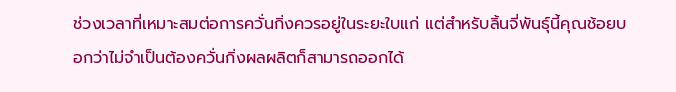ช่วงเวลาที่เหมาะสมต่อการควั่นกิ่งควรอยู่ในระยะใบแก่ แต่สำหรับลิ้นจี่พันธุ์นี้คุณช้อยบอกว่าไม่จำเป็นต้องควั่นกิ่งผลผลิตก็สามารถออกได้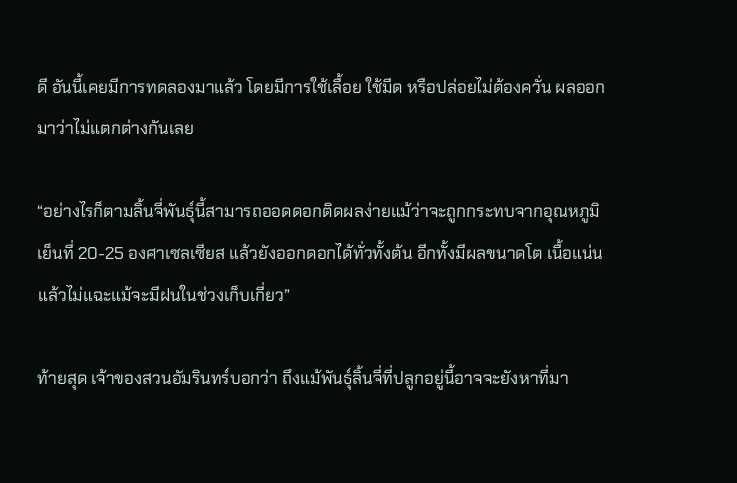ดี อันนี้เคยมีการทดลองมาแล้ว โดยมีการใช้เลื้อย ใช้มีด หรือปล่อยไม่ต้องควั่น ผลออกมาว่าไม่แตกต่างกันเลย

“อย่างไรก็ตามลิ้นจี่พันธุ์นี้สามารถออดดอกติดผลง่ายแม้ว่าจะถูกกระทบจากอุณหภูมิเย็นที่ 20-25 องศาเซลเซียส แล้วยังออกดอกได้ทั่วทั้งต้น อีกทั้งมีผลขนาดโต เนื้อแน่น แล้วไม่แฉะแม้จะมีฝนในช่วงเก็บเกี่ยว”

ท้ายสุด เจ้าของสวนอัมรินทร์บอกว่า ถึงแม้พันธุ์ลิ้นจี่ที่ปลูกอยู่นี้อาจจะยังหาที่มา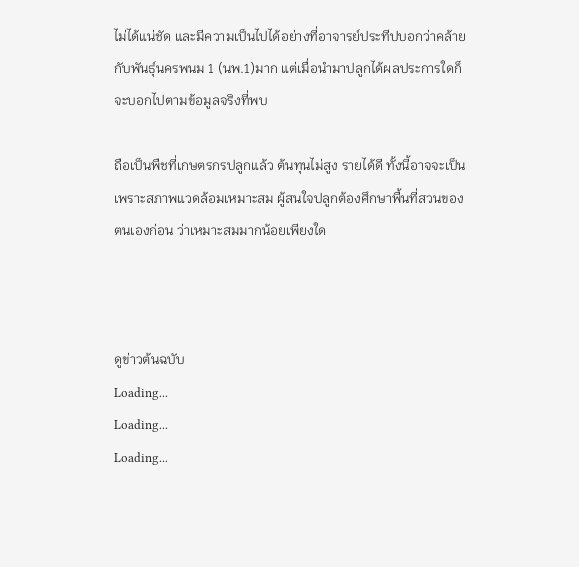ไม่ได้แน่ชัด และมีความเป็นไปได้อย่างที่อาจารย์ประทีปบอกว่าคล้ายกับพันธุ์นครพนม 1 (นพ.1)มาก แต่เมื่อนำมาปลูกได้ผลประการใดก็จะบอกไปตามข้อมูลจริงที่พบ

ถือเป็นพืชที่เกษตรกรปลูกแล้ว ต้นทุนไม่สูง รายได้ดี ทั้งนี้อาจจะเป็นเพราะสภาพแวดล้อมเหมาะสม ผู้สนใจปลูกต้องศึกษาพื้นที่สวนของตนเองก่อน ว่าเหมาะสมมากน้อยเพียงใด



ดูข่าวต้นฉบับ
Loading...
Loading...
Loading...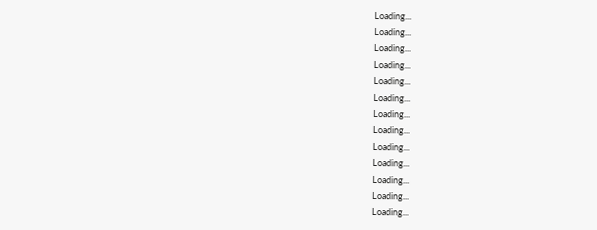Loading...
Loading...
Loading...
Loading...
Loading...
Loading...
Loading...
Loading...
Loading...
Loading...
Loading...
Loading...
Loading...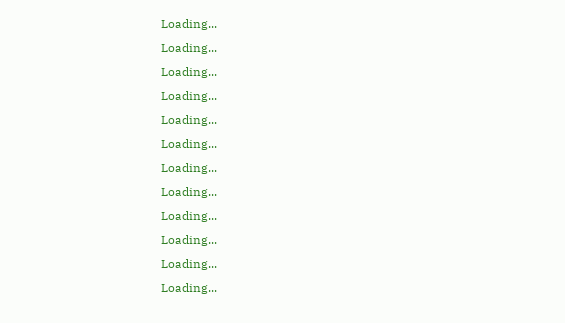Loading...
Loading...
Loading...
Loading...
Loading...
Loading...
Loading...
Loading...
Loading...
Loading...
Loading...
Loading...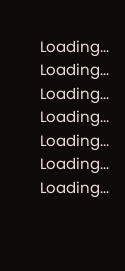Loading...
Loading...
Loading...
Loading...
Loading...
Loading...
Loading...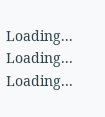Loading...
Loading...
Loading...